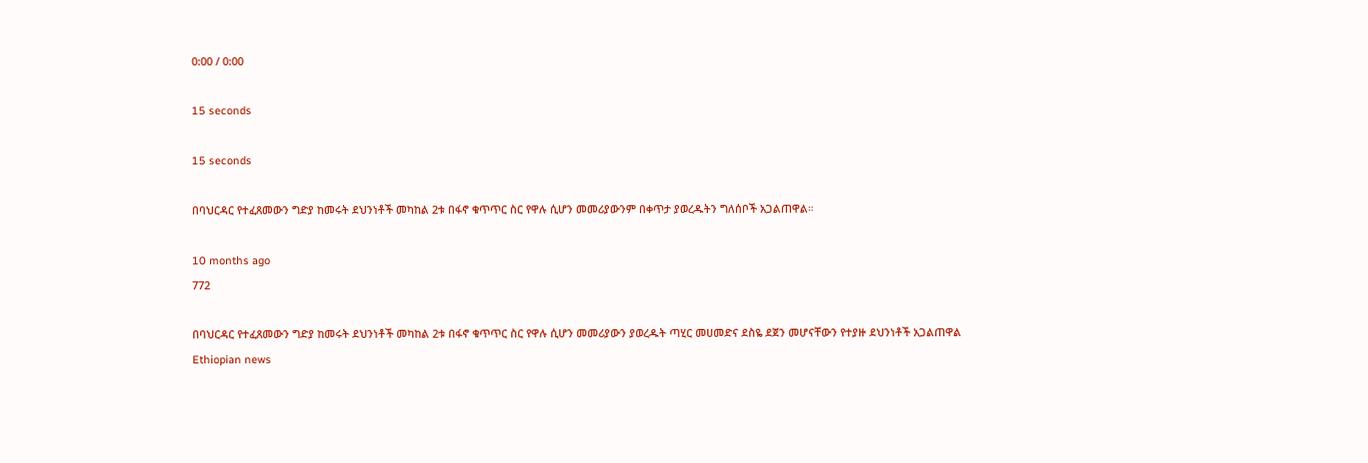0:00 / 0:00

15 seconds

15 seconds

በባህርዳር የተፈጸመውን ግድያ ከመሩት ደህንነቶች መካከል 2ቱ በፋኖ ቁጥጥር ስር የዋሉ ሲሆን መመሪያውንም በቀጥታ ያወረዱትን ግለሰቦች አጋልጠዋል።

10 months ago
772

በባህርዳር የተፈጸመውን ግድያ ከመሩት ደህንነቶች መካከል 2ቱ በፋኖ ቁጥጥር ስር የዋሉ ሲሆን መመሪያውን ያወረዱት ጣሂር መሀመድና ደስዬ ደጀን መሆናቸውን የተያዙ ደህንነቶች አጋልጠዋል
Ethiopian news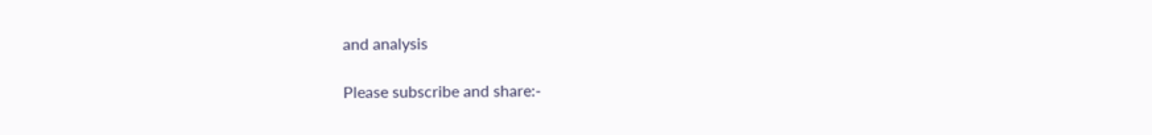and analysis

Please subscribe and share:-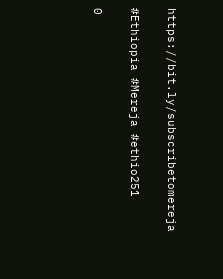https://bit.ly/subscribetomereja

#Ethiopia #Mereja #ethio251

0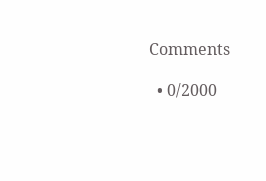Comments

  • 0/2000